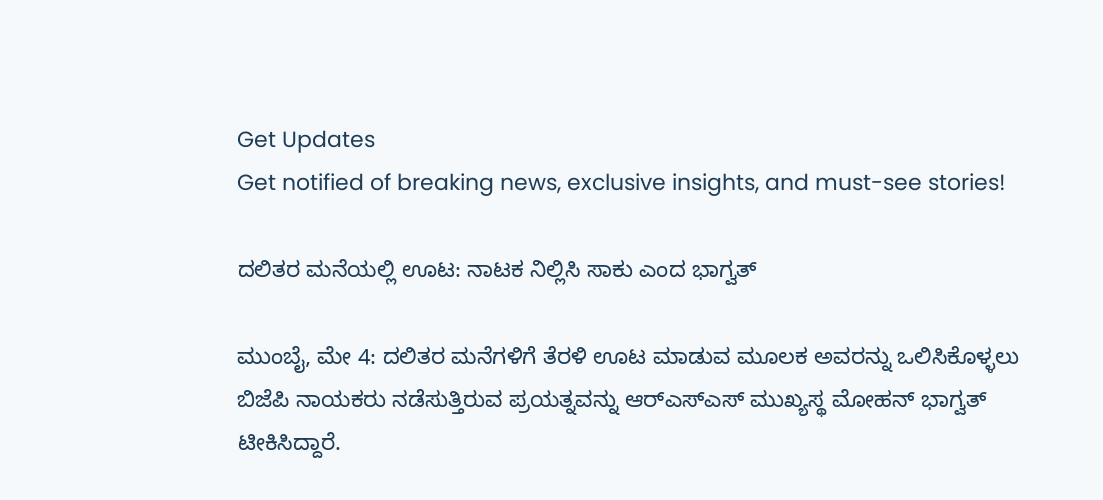Get Updates
Get notified of breaking news, exclusive insights, and must-see stories!

ದಲಿತರ ಮನೆಯಲ್ಲಿ ಊಟ: ನಾಟಕ ನಿಲ್ಲಿಸಿ ಸಾಕು ಎಂದ ಭಾಗ್ವತ್

ಮುಂಬೈ, ಮೇ 4: ದಲಿತರ ಮನೆಗಳಿಗೆ ತೆರಳಿ ಊಟ ಮಾಡುವ ಮೂಲಕ ಅವರನ್ನು ಒಲಿಸಿಕೊಳ್ಳಲು ಬಿಜೆಪಿ ನಾಯಕರು ನಡೆಸುತ್ತಿರುವ ಪ್ರಯತ್ನವನ್ನು ಆರ್‌ಎಸ್‌ಎಸ್ ಮುಖ್ಯಸ್ಥ ಮೋಹನ್ ಭಾಗ್ವತ್ ಟೀಕಿಸಿದ್ದಾರೆ.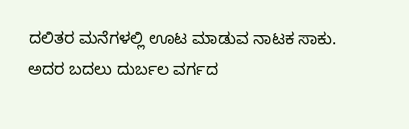ದಲಿತರ ಮನೆಗಳಲ್ಲಿ ಊಟ ಮಾಡುವ ನಾಟಕ ಸಾಕು. ಅದರ ಬದಲು ದುರ್ಬಲ ವರ್ಗದ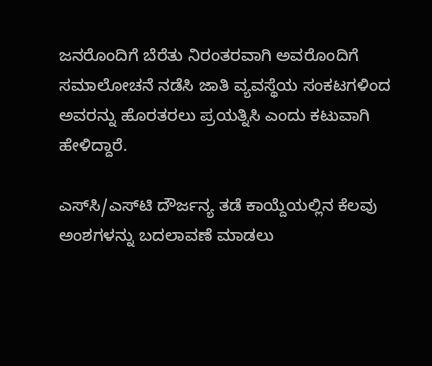ಜನರೊಂದಿಗೆ ಬೆರೆತು ನಿರಂತರವಾಗಿ ಅವರೊಂದಿಗೆ ಸಮಾಲೋಚನೆ ನಡೆಸಿ ಜಾತಿ ವ್ಯವಸ್ಥೆಯ ಸಂಕಟಗಳಿಂದ ಅವರನ್ನು ಹೊರತರಲು ಪ್ರಯತ್ನಿಸಿ ಎಂದು ಕಟುವಾಗಿ ಹೇಳಿದ್ದಾರೆ.

ಎಸ್‌ಸಿ/ಎಸ್‌ಟಿ ದೌರ್ಜನ್ಯ ತಡೆ ಕಾಯ್ದೆಯಲ್ಲಿನ ಕೆಲವು ಅಂಶಗಳನ್ನು ಬದಲಾವಣೆ ಮಾಡಲು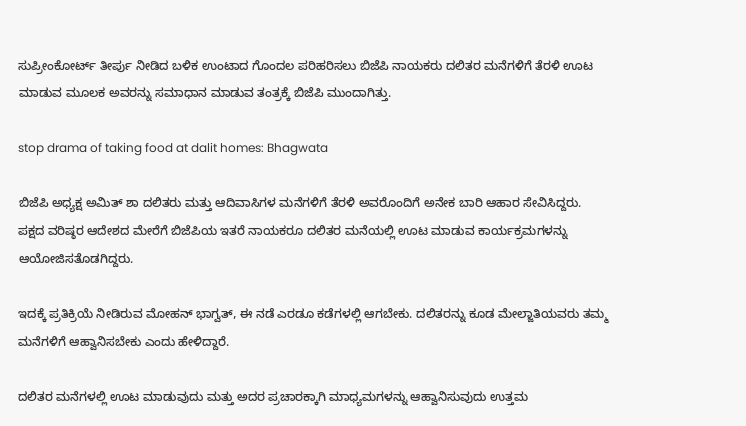ಸುಪ್ರೀಂಕೋರ್ಟ್ ತೀರ್ಪು ನೀಡಿದ ಬಳಿಕ ಉಂಟಾದ ಗೊಂದಲ ಪರಿಹರಿಸಲು ಬಿಜೆಪಿ ನಾಯಕರು ದಲಿತರ ಮನೆಗಳಿಗೆ ತೆರಳಿ ಊಟ ಮಾಡುವ ಮೂಲಕ ಅವರನ್ನು ಸಮಾಧಾನ ಮಾಡುವ ತಂತ್ರಕ್ಕೆ ಬಿಜೆಪಿ ಮುಂದಾಗಿತ್ತು.

stop drama of taking food at dalit homes: Bhagwata

ಬಿಜೆಪಿ ಅಧ್ಯಕ್ಷ ಅಮಿತ್ ಶಾ ದಲಿತರು ಮತ್ತು ಆದಿವಾಸಿಗಳ ಮನೆಗಳಿಗೆ ತೆರಳಿ ಅವರೊಂದಿಗೆ ಅನೇಕ ಬಾರಿ ಆಹಾರ ಸೇವಿಸಿದ್ದರು. ಪಕ್ಷದ ವರಿಷ್ಠರ ಆದೇಶದ ಮೇರೆಗೆ ಬಿಜೆಪಿಯ ಇತರೆ ನಾಯಕರೂ ದಲಿತರ ಮನೆಯಲ್ಲಿ ಊಟ ಮಾಡುವ ಕಾರ್ಯಕ್ರಮಗಳನ್ನು ಆಯೋಜಿಸತೊಡಗಿದ್ದರು.

ಇದಕ್ಕೆ ಪ್ರತಿಕ್ರಿಯೆ ನೀಡಿರುವ ಮೋಹನ್ ಭಾಗ್ವತ್, ಈ ನಡೆ ಎರಡೂ ಕಡೆಗಳಲ್ಲಿ ಆಗಬೇಕು. ದಲಿತರನ್ನು ಕೂಡ ಮೇಲ್ಜಾತಿಯವರು ತಮ್ಮ ಮನೆಗಳಿಗೆ ಆಹ್ವಾನಿಸಬೇಕು ಎಂದು ಹೇಳಿದ್ದಾರೆ.

ದಲಿತರ ಮನೆಗಳಲ್ಲಿ ಊಟ ಮಾಡುವುದು ಮತ್ತು ಅದರ ಪ್ರಚಾರಕ್ಕಾಗಿ ಮಾಧ್ಯಮಗಳನ್ನು ಆಹ್ವಾನಿಸುವುದು ಉತ್ತಮ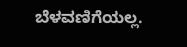ಬೆಳವಣಿಗೆಯಲ್ಲ.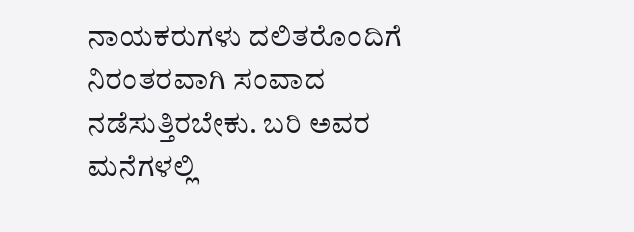ನಾಯಕರುಗಳು ದಲಿತರೊಂದಿಗೆ ನಿರಂತರವಾಗಿ ಸಂವಾದ ನಡೆಸುತ್ತಿರಬೇಕು. ಬರಿ ಅವರ ಮನೆಗಳಲ್ಲಿ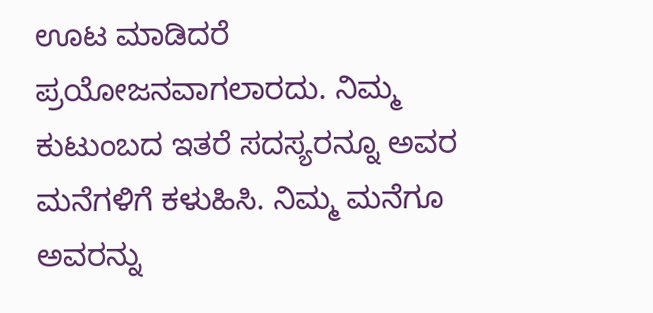ಊಟ ಮಾಡಿದರೆ ಪ್ರಯೋಜನವಾಗಲಾರದು. ನಿಮ್ಮ ಕುಟುಂಬದ ಇತರೆ ಸದಸ್ಯರನ್ನೂ ಅವರ ಮನೆಗಳಿಗೆ ಕಳುಹಿಸಿ. ನಿಮ್ಮ ಮನೆಗೂ ಅವರನ್ನು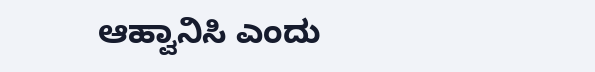ಆಹ್ವಾನಿಸಿ ಎಂದು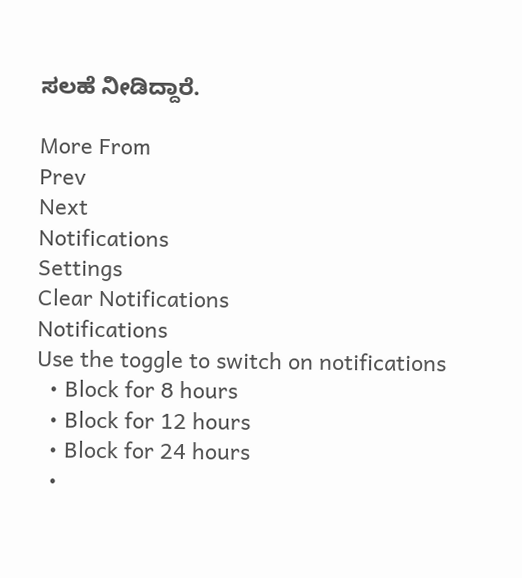ಸಲಹೆ ನೀಡಿದ್ದಾರೆ.

More From
Prev
Next
Notifications
Settings
Clear Notifications
Notifications
Use the toggle to switch on notifications
  • Block for 8 hours
  • Block for 12 hours
  • Block for 24 hours
  •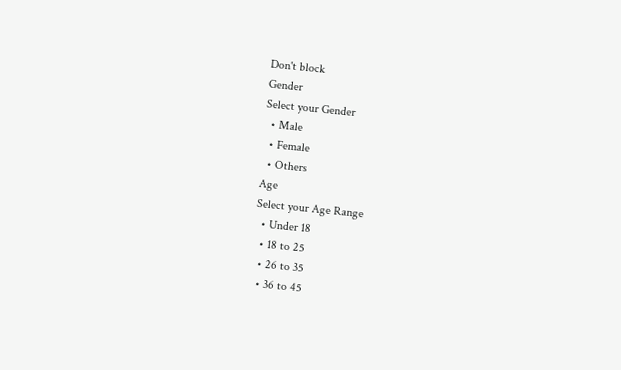Don't block
Gender
Select your Gender
  • Male
  • Female
  • Others
Age
Select your Age Range
  • Under 18
  • 18 to 25
  • 26 to 35
  • 36 to 45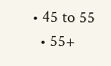• 45 to 55
  • 55+